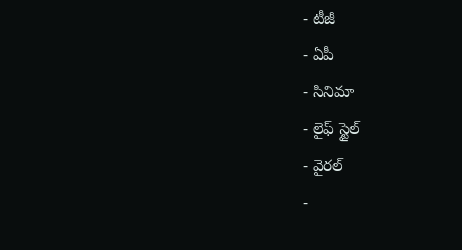- టీజీ
- ఏపీ
- సినిమా
- లైఫ్ స్టైల్
- వైరల్
-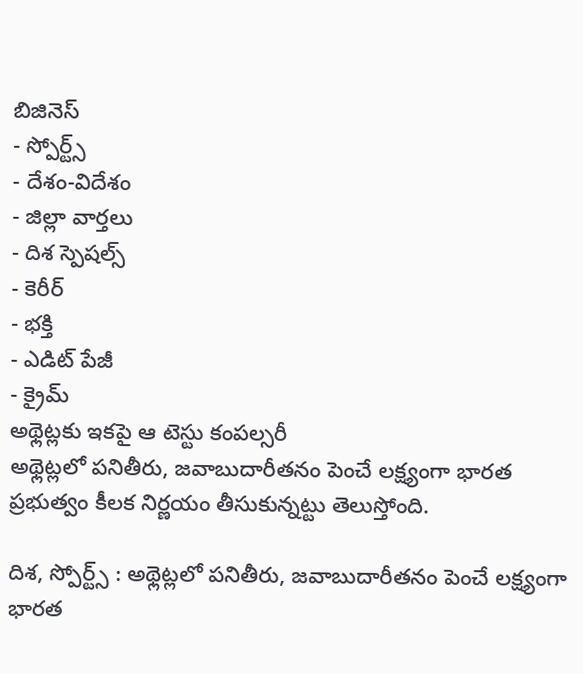బిజినెస్
- స్పోర్ట్స్
- దేశం-విదేశం
- జిల్లా వార్తలు
- దిశ స్పెషల్స్
- కెరీర్
- భక్తి
- ఎడిట్ పేజీ
- క్రైమ్
అథ్లెట్లకు ఇకపై ఆ టెస్టు కంపల్సరీ
అథ్లెట్లలో పనితీరు, జవాబుదారీతనం పెంచే లక్ష్యంగా భారత ప్రభుత్వం కీలక నిర్ణయం తీసుకున్నట్టు తెలుస్తోంది.

దిశ, స్పోర్ట్స్ : అథ్లెట్లలో పనితీరు, జవాబుదారీతనం పెంచే లక్ష్యంగా భారత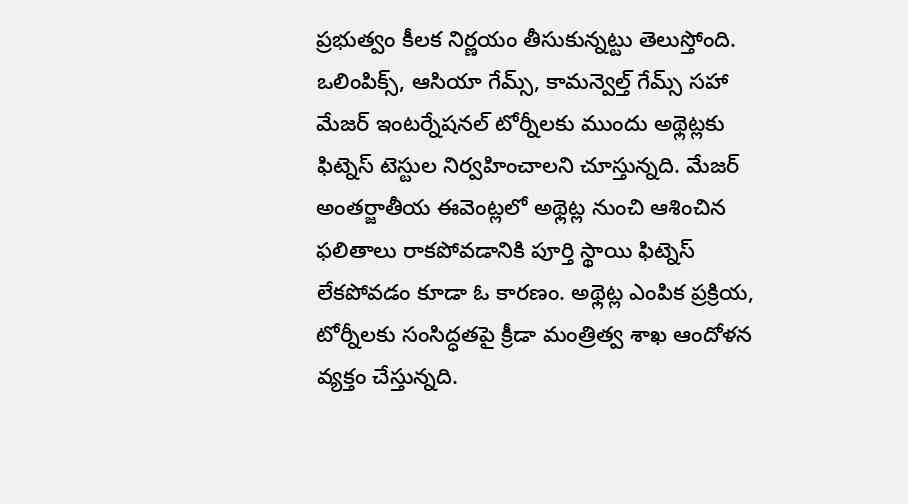ప్రభుత్వం కీలక నిర్ణయం తీసుకున్నట్టు తెలుస్తోంది. ఒలింపిక్స్, ఆసియా గేమ్స్, కామన్వెల్త్ గేమ్స్ సహా మేజర్ ఇంటర్నేషనల్ టోర్నీలకు ముందు అథ్లెట్లకు ఫిట్నెస్ టెస్టుల నిర్వహించాలని చూస్తున్నది. మేజర్ అంతర్జాతీయ ఈవెంట్లలో అథ్లెట్ల నుంచి ఆశించిన ఫలితాలు రాకపోవడానికి పూర్తి స్థాయి ఫిట్నెస్ లేకపోవడం కూడా ఓ కారణం. అథ్లెట్ల ఎంపిక ప్రక్రియ, టోర్నీలకు సంసిద్ధతపై క్రీడా మంత్రిత్వ శాఖ ఆందోళన వ్యక్తం చేస్తున్నది.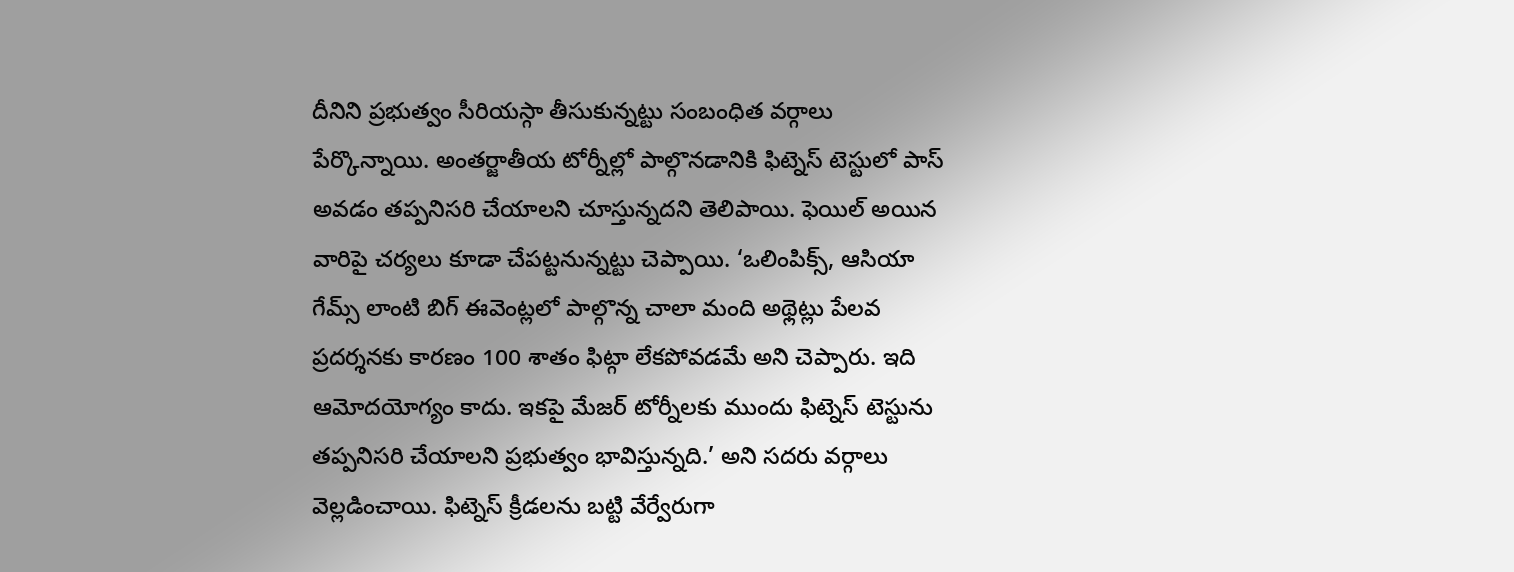దీనిని ప్రభుత్వం సీరియస్గా తీసుకున్నట్టు సంబంధిత వర్గాలు పేర్కొన్నాయి. అంతర్జాతీయ టోర్నీల్లో పాల్గొనడానికి ఫిట్నెస్ టెస్టులో పాస్ అవడం తప్పనిసరి చేయాలని చూస్తున్నదని తెలిపాయి. ఫెయిల్ అయిన వారిపై చర్యలు కూడా చేపట్టనున్నట్టు చెప్పాయి. ‘ఒలింపిక్స్, ఆసియా గేమ్స్ లాంటి బిగ్ ఈవెంట్లలో పాల్గొన్న చాలా మంది అథ్లెట్లు పేలవ ప్రదర్శనకు కారణం 100 శాతం ఫిట్గా లేకపోవడమే అని చెప్పారు. ఇది ఆమోదయోగ్యం కాదు. ఇకపై మేజర్ టోర్నీలకు ముందు ఫిట్నెస్ టెస్టును తప్పనిసరి చేయాలని ప్రభుత్వం భావిస్తున్నది.’ అని సదరు వర్గాలు వెల్లడించాయి. ఫిట్నెస్ క్రీడలను బట్టి వేర్వేరుగా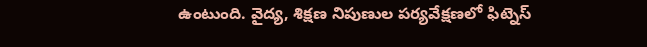ఉంటుంది. వైద్య, శిక్షణ నిపుణుల పర్యవేక్షణలో ఫిట్నెస్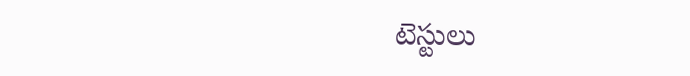టెస్టులు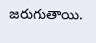జరుగుతాయి.